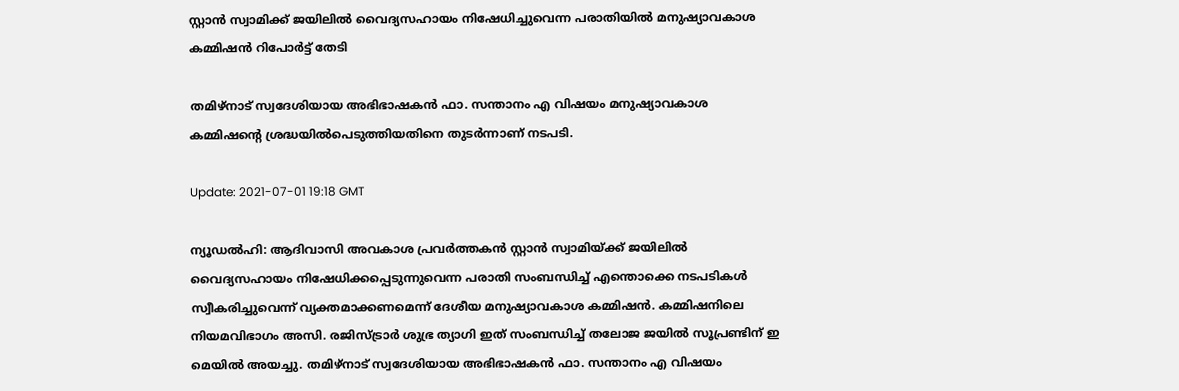സ്റ്റാന്‍ സ്വാമിക്ക് ജയിലില്‍ വൈദ്യസഹായം നിഷേധിച്ചുവെന്ന പരാതിയില്‍ മനുഷ്യാവകാശ കമ്മിഷന്‍ റിപോര്‍ട്ട് തേടി

തമിഴ്‌നാട് സ്വദേശിയായ അഭിഭാഷകന്‍ ഫാ. സന്താനം എ വിഷയം മനുഷ്യാവകാശ കമ്മിഷന്റെ ശ്രദ്ധയില്‍പെടുത്തിയതിനെ തുടര്‍ന്നാണ് നടപടി.

Update: 2021-07-01 19:18 GMT

ന്യൂഡൽഹി: ആദിവാസി അവകാശ പ്രവര്‍ത്തകന്‍ സ്റ്റാന്‍ സ്വാമിയ്ക്ക് ജയിലില്‍ വൈദ്യസഹായം നിഷേധിക്കപ്പെടുന്നുവെന്ന പരാതി സംബന്ധിച്ച് എന്തൊക്കെ നടപടികള്‍ സ്വീകരിച്ചുവെന്ന് വ്യക്തമാക്കണമെന്ന് ദേശീയ മനുഷ്യാവകാശ കമ്മിഷന്‍. കമ്മിഷനിലെ നിയമവിഭാഗം അസി. രജിസ്ട്രാര്‍ ശുഭ്ര ത്യാഗി ഇത് സംബന്ധിച്ച് തലോജ ജയില്‍ സൂപ്രണ്ടിന് ഇ മെയില്‍ അയച്ചു. തമിഴ്‌നാട് സ്വദേശിയായ അഭിഭാഷകന്‍ ഫാ. സന്താനം എ വിഷയം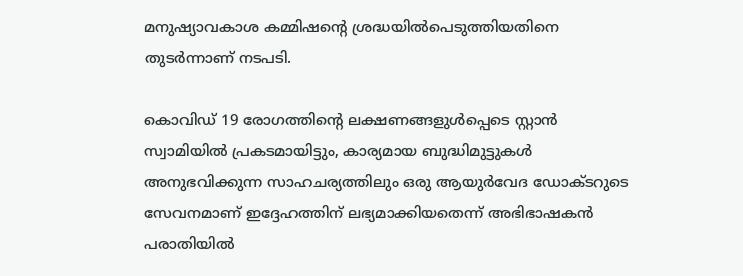മനുഷ്യാവകാശ കമ്മിഷന്റെ ശ്രദ്ധയില്‍പെടുത്തിയതിനെ തുടര്‍ന്നാണ് നടപടി.

കൊവിഡ് 19 രോഗത്തിന്റെ ലക്ഷണങ്ങളു‍ള്‍പ്പെടെ സ്റ്റാന്‍ സ്വാമിയില്‍ പ്രകടമായിട്ടും, കാര്യമായ ബുദ്ധിമുട്ടുകള്‍ അനുഭവിക്കുന്ന സാഹചര്യത്തിലും ഒരു ആയുര്‍വേദ ഡോക്ടറുടെ സേവനമാണ് ഇദ്ദേഹത്തിന് ലഭ്യമാക്കിയതെന്ന് അഭിഭാഷകന്‍ പരാതിയില്‍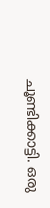ചൂണ്ടിക്കാട്ടി. ഒരു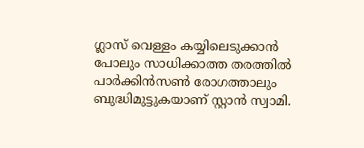ഗ്ലാസ് വെള്ളം കയ്യിലെടുക്കാന്‍ പോലും സാധിക്കാത്ത തരത്തില്‍ പാര്‍ക്കിന്‍സണ്‍ രോഗത്താലും ബുദ്ധിമുട്ടുകയാണ് സ്റ്റാന്‍ സ്വാമി.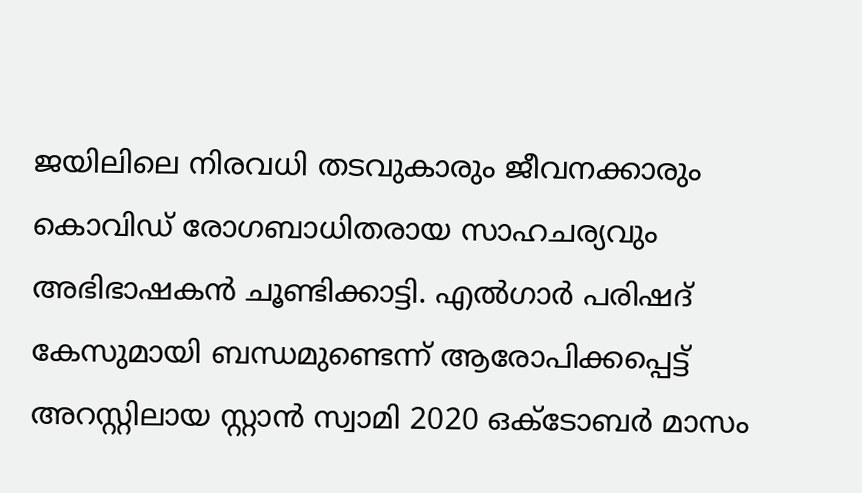ജയിലിലെ നിരവധി തടവുകാരും ജീവനക്കാരും കൊവിഡ് രോഗബാധിതരായ സാഹചര്യവും അഭിഭാഷകന്‍ ചൂണ്ടിക്കാട്ടി. എല്‍ഗാര്‍ പരിഷദ് കേസുമായി ബന്ധമുണ്ടെന്ന് ആരോപിക്കപ്പെട്ട് അറസ്റ്റിലായ സ്റ്റാന്‍ സ്വാമി 2020 ഒക്ടോബര്‍ മാസം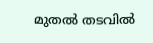മുതല്‍ തടവില്‍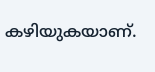കഴിയുകയാണ്.